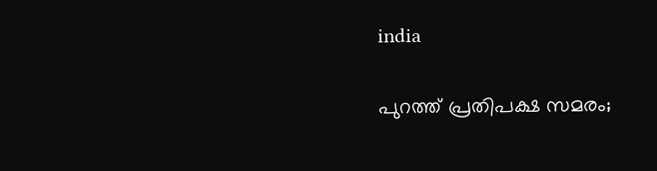india

പുറത്ത് പ്രതിപക്ഷ സമരം;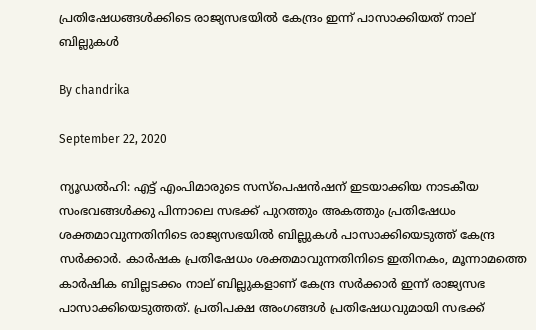പ്രതിഷേധങ്ങള്‍ക്കിടെ രാജ്യസഭയില്‍ കേന്ദ്രം ഇന്ന് പാസാക്കിയത് നാല് ബില്ലുകള്‍

By chandrika

September 22, 2020

ന്യൂഡല്‍ഹി: എട്ട് എംപിമാരുടെ സസ്പെഷന്‍ഷന് ഇടയാക്കിയ നാടകീയ സംഭവങ്ങള്‍ക്കു പിന്നാലെ സഭക്ക് പുറത്തും അകത്തും പ്രതിഷേധം ശക്തമാവുന്നതിനിടെ രാജ്യസഭയില്‍ ബില്ലുകള്‍ പാസാക്കിയെടുത്ത് കേന്ദ്ര സര്‍ക്കാര്‍. കാര്‍ഷക പ്രതിഷേധം ശക്തമാവുന്നതിനിടെ ഇതിനകം, മൂന്നാമത്തെ കാര്‍ഷിക ബില്ലടക്കം നാല് ബില്ലുകളാണ് കേന്ദ്ര സര്‍ക്കാര്‍ ഇന്ന് രാജ്യസഭ പാസാക്കിയെടുത്തത്. പ്രതിപക്ഷ അംഗങ്ങള്‍ പ്രതിഷേധവുമായി സഭക്ക്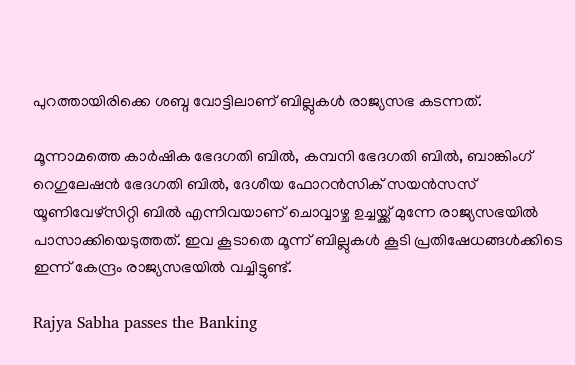പുറത്തായിരിക്കെ ശബ്ദ വോട്ടിലാണ് ബില്ലുകള്‍ രാജ്യസഭ കടന്നത്.

മൂന്നാമത്തെ കാര്‍ഷിക ഭേദഗതി ബില്‍, കമ്പനി ഭേദഗതി ബില്‍, ബാങ്കിംഗ് റെഗുലേഷന്‍ ഭേദഗതി ബില്‍, ദേശീയ ഫോറന്‍സിക് സയന്‍സസ് യൂണിവേഴ്സിറ്റി ബില്‍ എന്നിവയാണ് ചൊവ്വാഴ്ച ഉച്ചയ്ക്ക് മുന്നേ രാജ്യസഭയില്‍ പാസാക്കിയെടുത്തത്. ഇവ കൂടാതെ മൂന്ന് ബില്ലുകള്‍ കൂടി പ്രതിഷേധങ്ങള്‍ക്കിടെ ഇന്ന് കേന്ദ്രം രാജ്യസഭയില്‍ വച്ചിട്ടുണ്ട്.

Rajya Sabha passes the Banking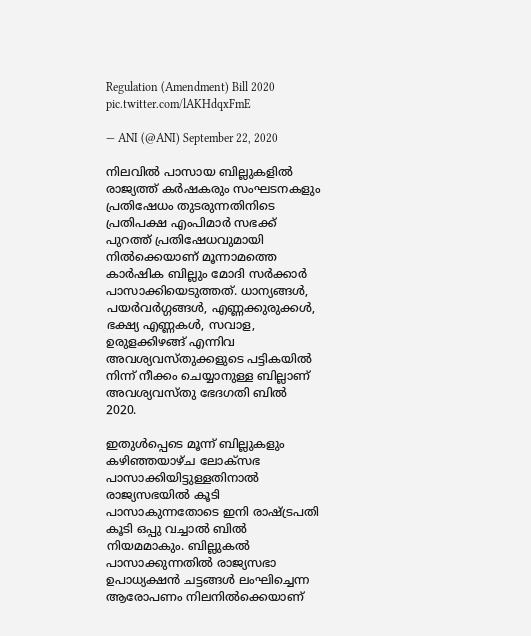Regulation (Amendment) Bill 2020 pic.twitter.com/lAKHdqxFmE

— ANI (@ANI) September 22, 2020

നിലവില്‍ പാസായ ബില്ലുകളില്‍ രാജ്യത്ത് കര്‍ഷകരും സംഘടനകളും പ്രതിഷേധം തുടരുന്നതിനിടെ പ്രതിപക്ഷ എംപിമാര്‍ സഭക്ക് പുറത്ത് പ്രതിഷേധവുമായി നില്‍ക്കെയാണ് മൂന്നാമത്തെ കാര്‍ഷിക ബില്ലും മോദി സര്‍ക്കാര്‍ പാസാക്കിയെടുത്തത്. ധാന്യങ്ങള്‍, പയര്‍വര്‍ഗ്ഗങ്ങള്‍, എണ്ണക്കുരുക്കള്‍, ഭക്ഷ്യ എണ്ണകള്‍, സവാള, ഉരുളക്കിഴങ്ങ് എന്നിവ അവശ്യവസ്തുക്കളുടെ പട്ടികയില്‍ നിന്ന് നീക്കം ചെയ്യാനുള്ള ബില്ലാണ് അവശ്യവസ്തു ഭേദഗതി ബില്‍ 2020.

ഇതുള്‍പ്പെടെ മൂന്ന് ബില്ലുകളും കഴിഞ്ഞയാഴ്ച ലോക്‌സഭ പാസാക്കിയിട്ടുള്ളതിനാല്‍ രാജ്യസഭയില്‍ കൂടി പാസാകുന്നതോടെ ഇനി രാഷ്ട്രപതി കൂടി ഒപ്പു വച്ചാല്‍ ബില്‍ നിയമമാകും. ബില്ലുകല്‍ പാസാക്കുന്നതില്‍ രാജ്യസഭാ ഉപാധ്യക്ഷന്‍ ചട്ടങ്ങള്‍ ലംഘിച്ചെന്ന ആരോപണം നിലനില്‍ക്കെയാണ്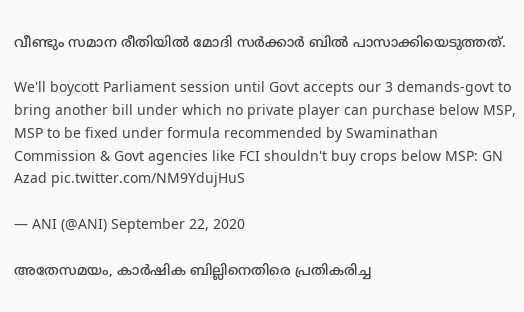വീണ്ടും സമാന രീതിയില്‍ മോദി സര്‍ക്കാര്‍ ബില്‍ പാസാക്കിയെടുത്തത്.

We'll boycott Parliament session until Govt accepts our 3 demands-govt to bring another bill under which no private player can purchase below MSP, MSP to be fixed under formula recommended by Swaminathan Commission & Govt agencies like FCI shouldn't buy crops below MSP: GN Azad pic.twitter.com/NM9YdujHuS

— ANI (@ANI) September 22, 2020

അതേസമയം, കാർഷിക ബില്ലിനെതിരെ പ്രതികരിച്ച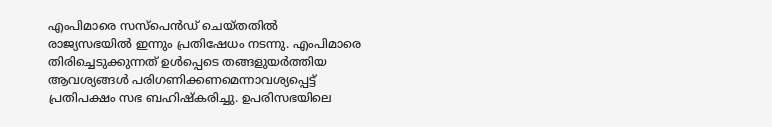എംപിമാരെ സസ്പെൻഡ് ചെയ്തതിൽ രാജ്യസഭയിൽ ഇന്നും പ്രതിഷേധം നടന്നു. എംപിമാരെ തിരിച്ചെടുക്കുന്നത് ഉൾപ്പെടെ തങ്ങളുയർത്തിയ ആവശ്യങ്ങൾ പരിഗണിക്കണമെന്നാവശ്യപ്പെട്ട് പ്രതിപക്ഷം സഭ ബഹിഷ്കരിച്ചു. ഉപരിസഭയിലെ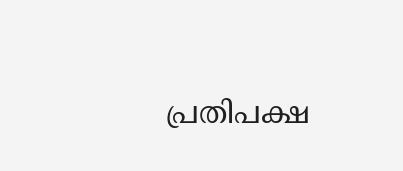പ്രതിപക്ഷ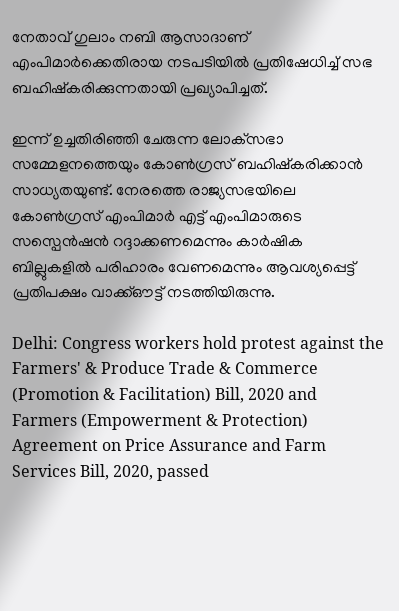നേതാവ് ഗുലാം നബി ആസാദാണ് എംപിമാർക്കെതിരായ നടപടിയിൽ പ്രതിഷേധിച്ച് സഭ ബഹിഷ്കരിക്കുന്നതായി പ്രഖ്യാപിച്ചത്.

ഇന്ന് ഉച്ചതിരിഞ്ഞി ചേരുന്ന ലോക്‌സഭാ സമ്മേളനത്തെയും കോണ്‍ഗ്രസ് ബഹിഷ്‌കരിക്കാന്‍ സാധ്യതയുണ്ട്. നേരത്തെ രാജ്യസഭയിലെ കോണ്‍ഗ്രസ് എംപിമാര്‍ എട്ട് എംപിമാരുടെ സസ്പെന്‍ഷന്‍ റദ്ദാക്കണമെന്നും കാര്‍ഷിക ബില്ലുകളില്‍ പരിഹാരം വേണമെന്നും ആവശ്യപ്പെട്ട് പ്രതിപക്ഷം വാക്ക്ഔട്ട് നടത്തിയിരുന്നു.

Delhi: Congress workers hold protest against the Farmers' & Produce Trade & Commerce (Promotion & Facilitation) Bill, 2020 and Farmers (Empowerment & Protection) Agreement on Price Assurance and Farm Services Bill, 2020, passed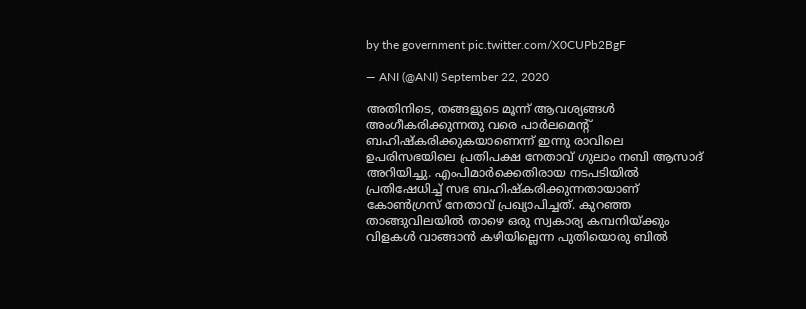by the government pic.twitter.com/X0CUPb2BgF

— ANI (@ANI) September 22, 2020

അതിനിടെ, തങ്ങളുടെ മൂന്ന് ആവശ്യങ്ങള്‍ അംഗീകരിക്കുന്നതു വരെ പാര്‍ലമെന്റ് ബഹിഷ്‌കരിക്കുകയാണെന്ന് ഇന്നു രാവിലെ ഉപരിസഭയിലെ പ്രതിപക്ഷ നേതാവ് ഗുലാം നബി ആസാദ് അറിയിച്ചു. എംപിമാര്‍ക്കെതിരായ നടപടിയില്‍ പ്രതിഷേധിച്ച് സഭ ബഹിഷ്‌കരിക്കുന്നതായാണ് കോണ്‍ഗ്രസ് നേതാവ് പ്രഖ്യാപിച്ചത്. കുറഞ്ഞ താങ്ങുവിലയില്‍ താഴെ ഒരു സ്വകാര്യ കമ്പനിയ്ക്കും വിളകള്‍ വാങ്ങാന്‍ കഴിയില്ലെന്ന പുതിയൊരു ബില്‍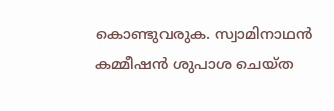കൊണ്ടുവരുക. സ്വാമിനാഥന്‍ കമ്മീഷന്‍ ശുപാശ ചെയ്ത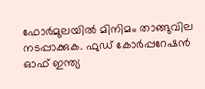ഫോര്‍മുലയില്‍ മിനിമം താങ്ങുവില നടപ്പാക്കുക. ഫുഡ് കോര്‍പ്പറേഷന്‍ ഓഫ് ഇന്ത്യ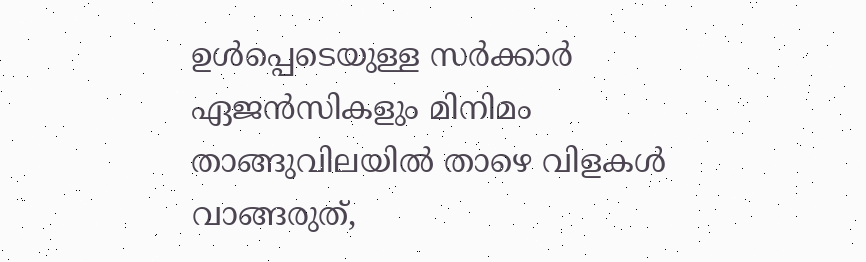ഉള്‍പ്പെടെയുള്ള സര്‍ക്കാര്‍ ഏജന്‍സികളും മിനിമം താങ്ങുവിലയില്‍ താഴെ വിളകള്‍ വാങ്ങരുത്,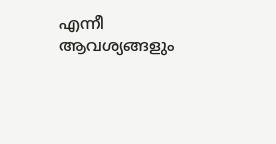എന്നീ ആവശ്യങ്ങളും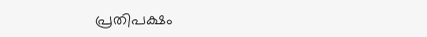പ്രതിപക്ഷം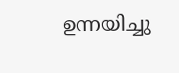ഉന്നയിച്ചു